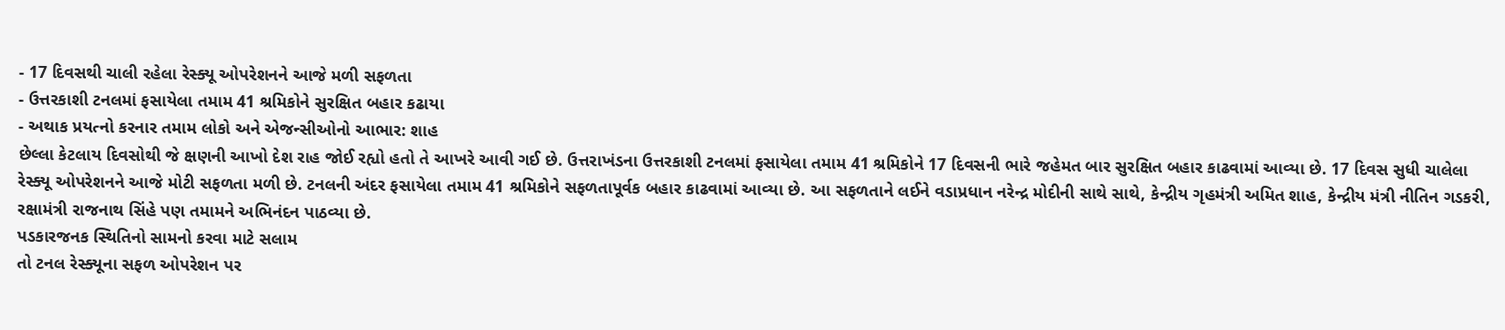- 17 દિવસથી ચાલી રહેલા રેસ્ક્યૂ ઓપરેશનને આજે મળી સફળતા
- ઉત્તરકાશી ટનલમાં ફસાયેલા તમામ 41 શ્રમિકોને સુરક્ષિત બહાર કઢાયા
- અથાક પ્રયત્નો કરનાર તમામ લોકો અને એજન્સીઓનો આભાર: શાહ
છેલ્લા કેટલાય દિવસોથી જે ક્ષણની આખો દેશ રાહ જોઈ રહ્યો હતો તે આખરે આવી ગઈ છે. ઉત્તરાખંડના ઉત્તરકાશી ટનલમાં ફસાયેલા તમામ 41 શ્રમિકોને 17 દિવસની ભારે જહેમત બાર સુરક્ષિત બહાર કાઢવામાં આવ્યા છે. 17 દિવસ સુધી ચાલેલા રેસ્ક્યૂ ઓપરેશનને આજે મોટી સફળતા મળી છે. ટનલની અંદર ફસાયેલા તમામ 41 શ્રમિકોને સફળતાપૂર્વક બહાર કાઢવામાં આવ્યા છે. આ સફળતાને લઈને વડાપ્રધાન નરેન્દ્ર મોદીની સાથે સાથે, કેન્દ્રીય ગૃહમંત્રી અમિત શાહ, કેન્દ્રીય મંત્રી નીતિન ગડકરી, રક્ષામંત્રી રાજનાથ સિંહે પણ તમામને અભિનંદન પાઠવ્યા છે.
પડકારજનક સ્થિતિનો સામનો કરવા માટે સલામ
તો ટનલ રેસ્ક્યૂના સફળ ઓપરેશન પર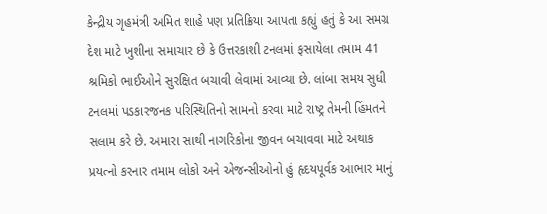કેન્દ્રીય ગૃહમંત્રી અમિત શાહે પણ પ્રતિક્રિયા આપતા કહ્યું હતું કે આ સમગ્ર દેશ માટે ખુશીના સમાચાર છે કે ઉત્તરકાશી ટનલમાં ફસાયેલા તમામ 41 શ્રમિકો ભાઈઓને સુરક્ષિત બચાવી લેવામાં આવ્યા છે. લાંબા સમય સુધી ટનલમાં પડકારજનક પરિસ્થિતિનો સામનો કરવા માટે રાષ્ટ્ર તેમની હિંમતને સલામ કરે છે. અમારા સાથી નાગરિકોના જીવન બચાવવા માટે અથાક પ્રયત્નો કરનાર તમામ લોકો અને એજન્સીઓનો હું હૃદયપૂર્વક આભાર માનું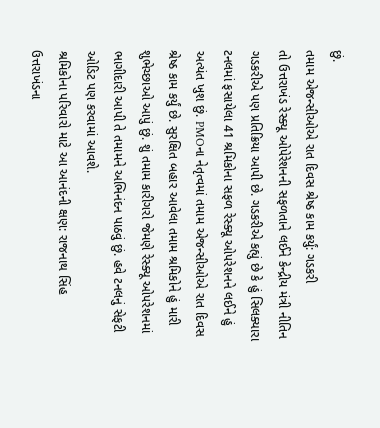છું.
તમામ એજન્સીઓએ રાત દિવસ શ્રેષ્ઠ કામ કર્યું: ગડકરી
તો ઉત્તરાખંડ રેસ્ક્યૂ ઓપેરેશનની સફળતાને લઈને કેન્દ્રીય મંત્રી નીતિન ગડકરીએ પણ પ્રતિક્રિયા આપી છે. ગડકરીએ કહ્યું છે કે હું સિલક્યારા ટનલમાં ફસાયેલા 41 શ્રમિકોના સફળ રેસ્ક્યૂ ઓપરેશનને લઈને હું અત્યંત ખુશ છું. PMOના નેતૃત્વમાં તમામ એજન્સીઓએ રાત દિવસ શ્રેષ્ઠ કામ કર્યું છે. સુરક્ષિત બહાર આવેલા તમામ શ્રમિકોને હું મારી શુભેચ્છાઓ આપું છું. શું તમામ કારીગરો જેમણે રેસ્ક્યૂ ઓપરેશનમાં ભાગીદારી આપી તે તમામને અભિનંદન પાઠવું છું. હવે ટનલનું સેફટી ઓડિટ પણ કરવામાં આવશે.
શ્રમિકોના પરિવારો માટે આ આનંદની ક્ષણ: રાજનાથ સિંહ
ઉત્તરાખંડના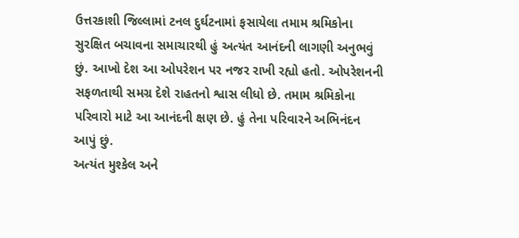ઉત્તરકાશી જિલ્લામાં ટનલ દુર્ઘટનામાં ફસાયેલા તમામ શ્રમિકોના સુરક્ષિત બચાવના સમાચારથી હું અત્યંત આનંદની લાગણી અનુભવું છું. આખો દેશ આ ઓપરેશન પર નજર રાખી રહ્યો હતો. ઓપરેશનની સફળતાથી સમગ્ર દેશે રાહતનો શ્વાસ લીધો છે. તમામ શ્રમિકોના પરિવારો માટે આ આનંદની ક્ષણ છે. હું તેના પરિવારને અભિનંદન આપું છું.
અત્યંત મુશ્કેલ અને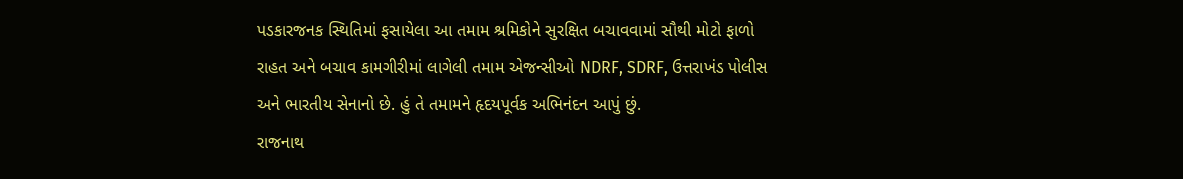પડકારજનક સ્થિતિમાં ફસાયેલા આ તમામ શ્રમિકોને સુરક્ષિત બચાવવામાં સૌથી મોટો ફાળો રાહત અને બચાવ કામગીરીમાં લાગેલી તમામ એજન્સીઓ NDRF, SDRF, ઉત્તરાખંડ પોલીસ અને ભારતીય સેનાનો છે. હું તે તમામને હૃદયપૂર્વક અભિનંદન આપું છું.
રાજનાથ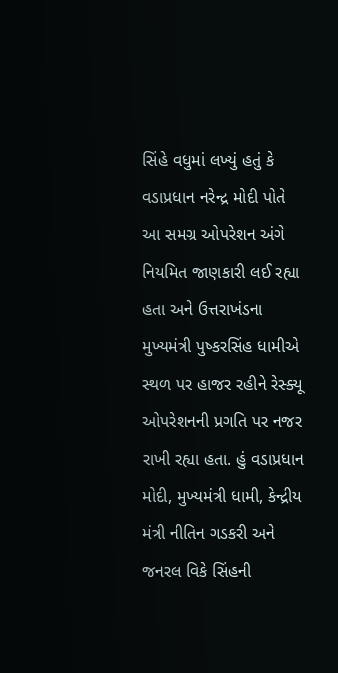સિંહે વધુમાં લખ્યું હતું કે વડાપ્રધાન નરેન્દ્ર મોદી પોતે આ સમગ્ર ઓપરેશન અંગે નિયમિત જાણકારી લઈ રહ્યા હતા અને ઉત્તરાખંડના મુખ્યમંત્રી પુષ્કરસિંહ ધામીએ સ્થળ પર હાજર રહીને રેસ્ક્યૂ ઓપરેશનની પ્રગતિ પર નજર રાખી રહ્યા હતા. હું વડાપ્રધાન મોદી, મુખ્યમંત્રી ધામી, કેન્દ્રીય મંત્રી નીતિન ગડકરી અને જનરલ વિકે સિંહની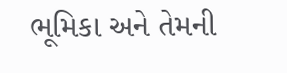ભૂમિકા અને તેમની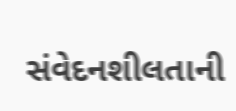સંવેદનશીલતાની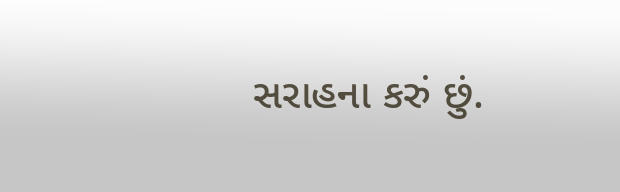સરાહના કરું છું.